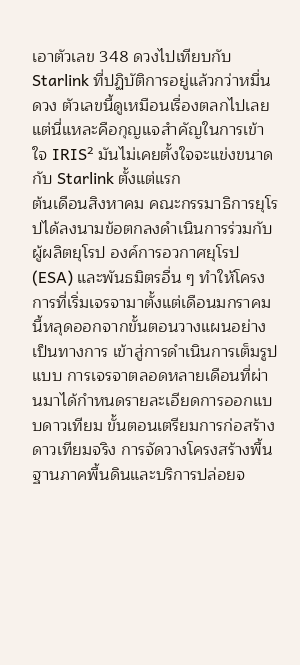เอาตัวเลข 348 ดวงไปเทียบกับ Starlink ที่ปฏิบัติการอยู่แล้วกว่าหมื่นดวง ตัวเลขนี้ดูเหมือนเรื่องตลกไปเลย แต่นี่แหละคือกุญแจสำคัญในการเข้าใจ IRIS² มันไม่เคยตั้งใจจะแข่งขนาดกับ Starlink ตั้งแต่แรก
ต้นเดือนสิงหาคม คณะกรรมาธิการยุโรปได้ลงนามข้อตกลงดำเนินการร่วมกับผู้ผลิตยุโรป องค์การอวกาศยุโรป (ESA) และพันธมิตรอื่น ๆ ทำให้โครงการที่เริ่มเจรจามาตั้งแต่เดือนมกราคมนี้หลุดออกจากขั้นตอนวางแผนอย่างเป็นทางการ เข้าสู่การดำเนินการเต็มรูปแบบ การเจรจาตลอดหลายเดือนที่ผ่านมาได้กำหนดรายละเอียดการออกแบบดาวเทียม ขั้นตอนเตรียมการก่อสร้างดาวเทียมจริง การจัดวางโครงสร้างพื้นฐานภาคพื้นดินและบริการปล่อยจ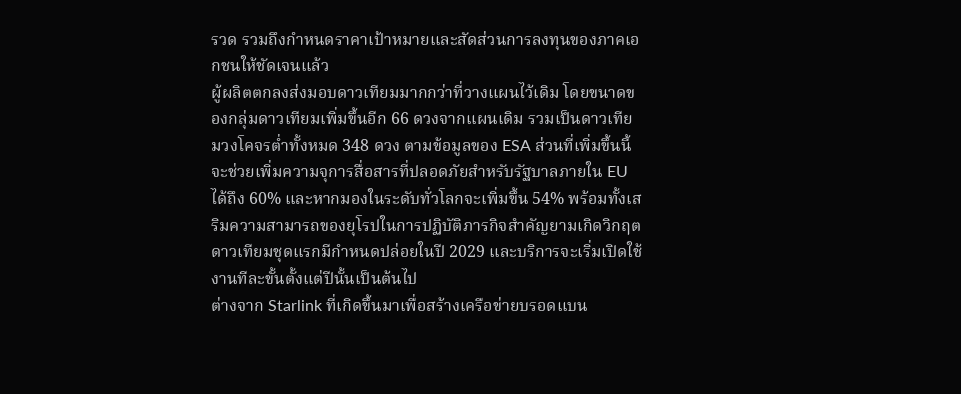รวด รวมถึงกำหนดราคาเป้าหมายและสัดส่วนการลงทุนของภาคเอกชนให้ชัดเจนแล้ว
ผู้ผลิตตกลงส่งมอบดาวเทียมมากกว่าที่วางแผนไว้เดิม โดยขนาดของกลุ่มดาวเทียมเพิ่มขึ้นอีก 66 ดวงจากแผนเดิม รวมเป็นดาวเทียมวงโคจรต่ำทั้งหมด 348 ดวง ตามข้อมูลของ ESA ส่วนที่เพิ่มขึ้นนี้จะช่วยเพิ่มความจุการสื่อสารที่ปลอดภัยสำหรับรัฐบาลภายใน EU ได้ถึง 60% และหากมองในระดับทั่วโลกจะเพิ่มขึ้น 54% พร้อมทั้งเสริมความสามารถของยุโรปในการปฏิบัติภารกิจสำคัญยามเกิดวิกฤต ดาวเทียมชุดแรกมีกำหนดปล่อยในปี 2029 และบริการจะเริ่มเปิดใช้งานทีละขั้นตั้งแต่ปีนั้นเป็นต้นไป
ต่างจาก Starlink ที่เกิดขึ้นมาเพื่อสร้างเครือข่ายบรอดแบน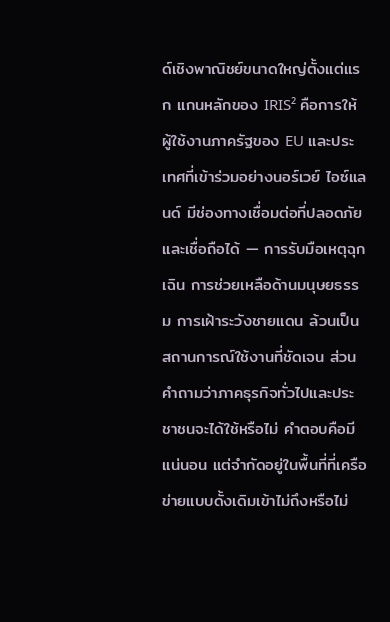ด์เชิงพาณิชย์ขนาดใหญ่ตั้งแต่แรก แกนหลักของ IRIS² คือการให้ผู้ใช้งานภาครัฐของ EU และประเทศที่เข้าร่วมอย่างนอร์เวย์ ไอซ์แลนด์ มีช่องทางเชื่อมต่อที่ปลอดภัยและเชื่อถือได้ — การรับมือเหตุฉุกเฉิน การช่วยเหลือด้านมนุษยธรรม การเฝ้าระวังชายแดน ล้วนเป็นสถานการณ์ใช้งานที่ชัดเจน ส่วนคำถามว่าภาคธุรกิจทั่วไปและประชาชนจะได้ใช้หรือไม่ คำตอบคือมีแน่นอน แต่จำกัดอยู่ในพื้นที่ที่เครือข่ายแบบดั้งเดิมเข้าไม่ถึงหรือไม่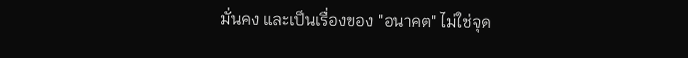มั่นคง และเป็นเรื่องของ "อนาคต" ไม่ใช่จุด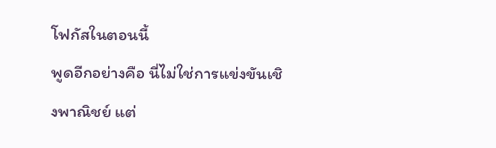โฟกัสในตอนนี้
พูดอีกอย่างคือ นี่ไม่ใช่การแข่งขันเชิงพาณิชย์ แต่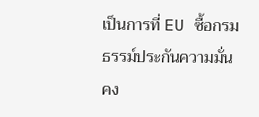เป็นการที่ EU ซื้อกรมธรรม์ประกันความมั่นคง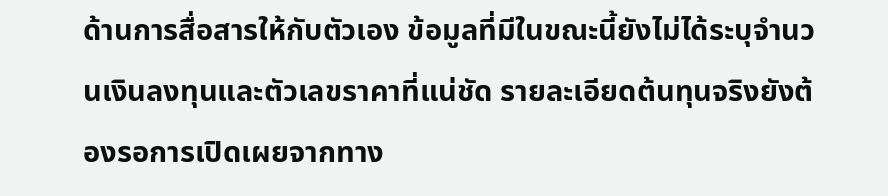ด้านการสื่อสารให้กับตัวเอง ข้อมูลที่มีในขณะนี้ยังไม่ได้ระบุจำนวนเงินลงทุนและตัวเลขราคาที่แน่ชัด รายละเอียดต้นทุนจริงยังต้องรอการเปิดเผยจากทาง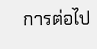การต่อไป